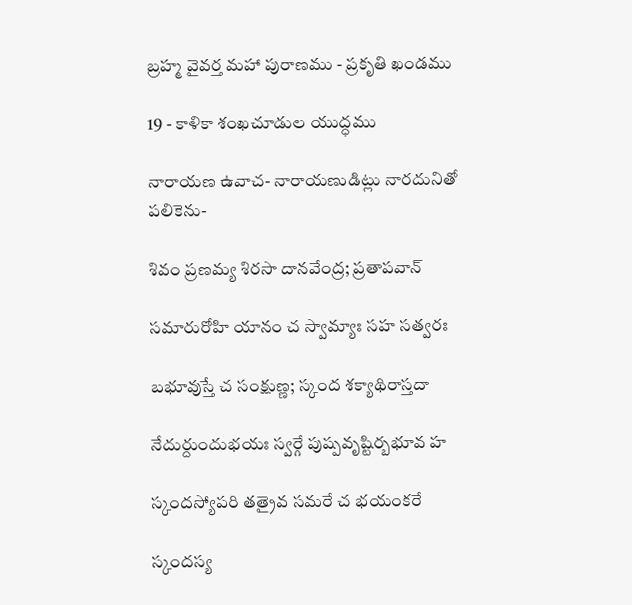బ్రహ్మ వైవర్త మహా పురాణము - ప్రకృతి ఖండము

19 - కాళికా శంఖచూడుల యుద్ధము

నారాయణ ఉవాచ- నారాయణుడిట్లు నారదునితో పలికెను-

శివం ప్రణమ్య శిరసా దానవేంద్ర; ప్రతాపవాన్

సమారురోహి యానం చ స్వామ్యాః సహ సత్వరః

బభూవుస్తే చ సంక్షుణ్ణ; స్కంద శక్యాథిరాస్తదా

నేదుర్దుందుభయః స్వర్గే పుష్పవృష్టిర్బభూవ హ

స్కందస్యోపరి తత్రైవ సమరే చ భయంకరే

స్కందస్య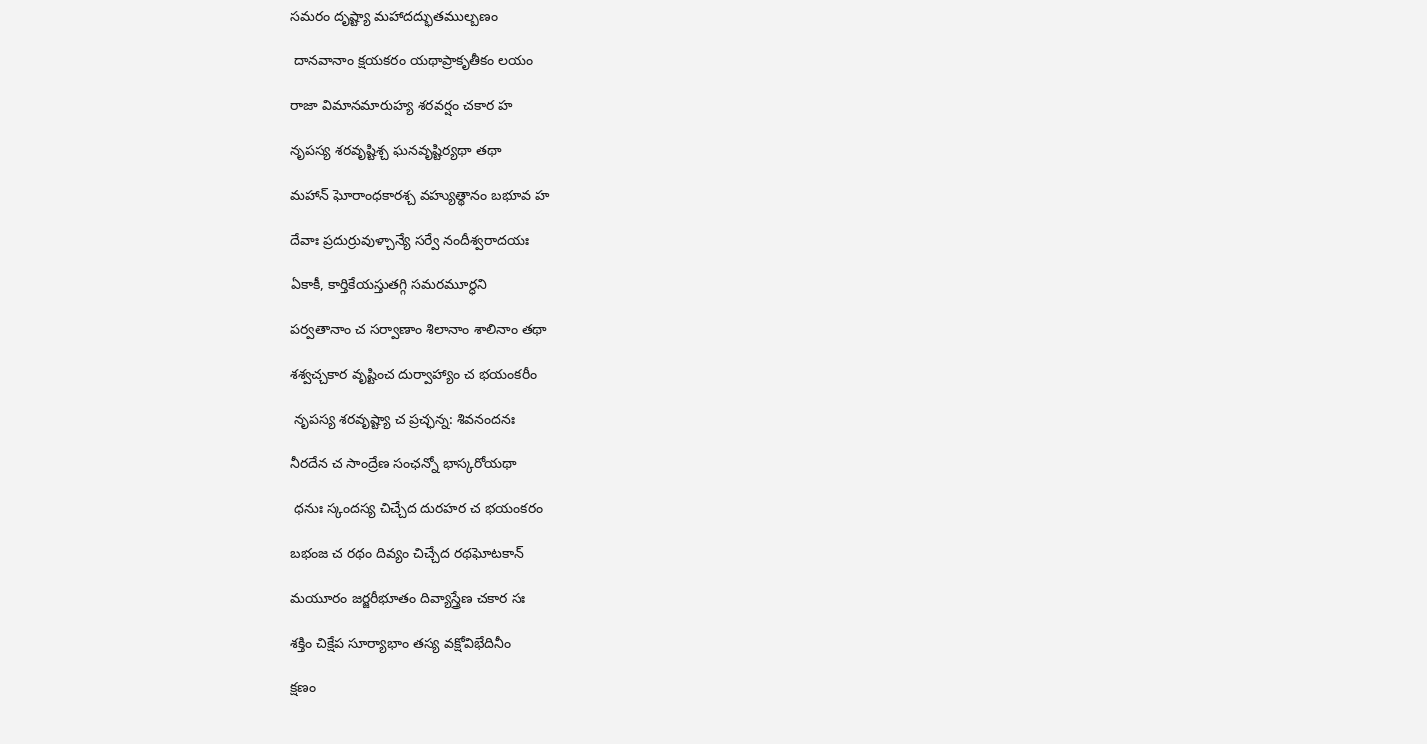సమరం దృష్ట్యా మహాదద్భుతముల్బణం

 దానవానాం క్షయకరం యథాప్రాకృతీకం లయం

రాజా విమానమారుహ్య శరవర్షం చకార హ

నృపస్య శరవృష్టిశ్చ ఘనవృష్టిర్యథా తథా

మహాన్ ఘోరాంధకారశ్చ వహ్యుత్థానం బభూవ హ

దేవాః ప్రదుర్రువుళ్చాన్యే సర్వే నందీశ్వరాదయః

ఏకాకీ, కార్తికేయస్తుతగ్గి సమరమూర్ధని

పర్వతానాం చ సర్వాణాం శిలానాం శాలినాం తథా

శశ్వచ్చకార వృష్టించ దుర్వాహ్యాం చ భయంకరీం

 నృపస్య శరవృష్ట్యా చ ప్రచ్ఛన్న: శివనందనః

నీరదేన చ సాంద్రేణ సంఛన్నో భాస్కరోయథా

 ధనుః స్కందస్య చిచ్చేద దురహర చ భయంకరం

బభంజ చ రథం దివ్యం చిచ్చేద రథఘోటకాన్

మయూరం జర్జరీభూతం దివ్యాస్త్రేణ చకార సః

శక్తిం చిక్షేప సూర్యాభాం తస్య వక్షోవిభేదినీం

క్షణం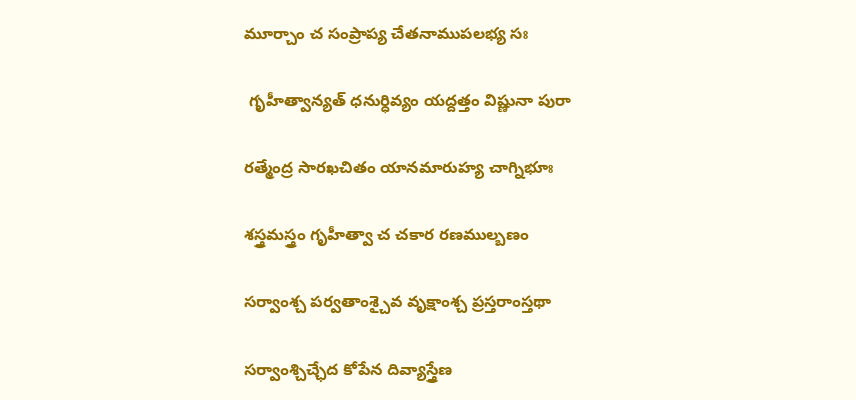మూర్చాం చ సంప్రాప్య చేతనాముపలభ్య సః

 గృహీత్వాన్యత్ ధనుర్ధివ్యం యద్దత్తం విష్ణునా పురా

రత్మేంద్ర సారఖచితం యానమారుహ్య చాగ్నిభూః

శస్త్రమస్త్రం గృహీత్వా చ చకార రణముల్బణం

సర్వాంశ్చ పర్వతాంశ్చైవ వృక్షాంశ్చ ప్రస్తరాంస్తథా

సర్వాంశ్చిచ్ఛేద కోపేన దివ్యాస్త్రేణ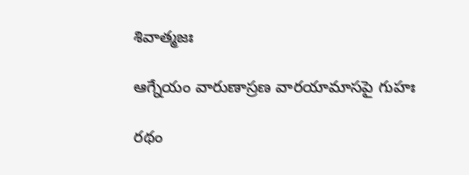శివాత్మజః

ఆగ్నేయం వారుణాస్రణ వారయామాసపై గుహః

రథం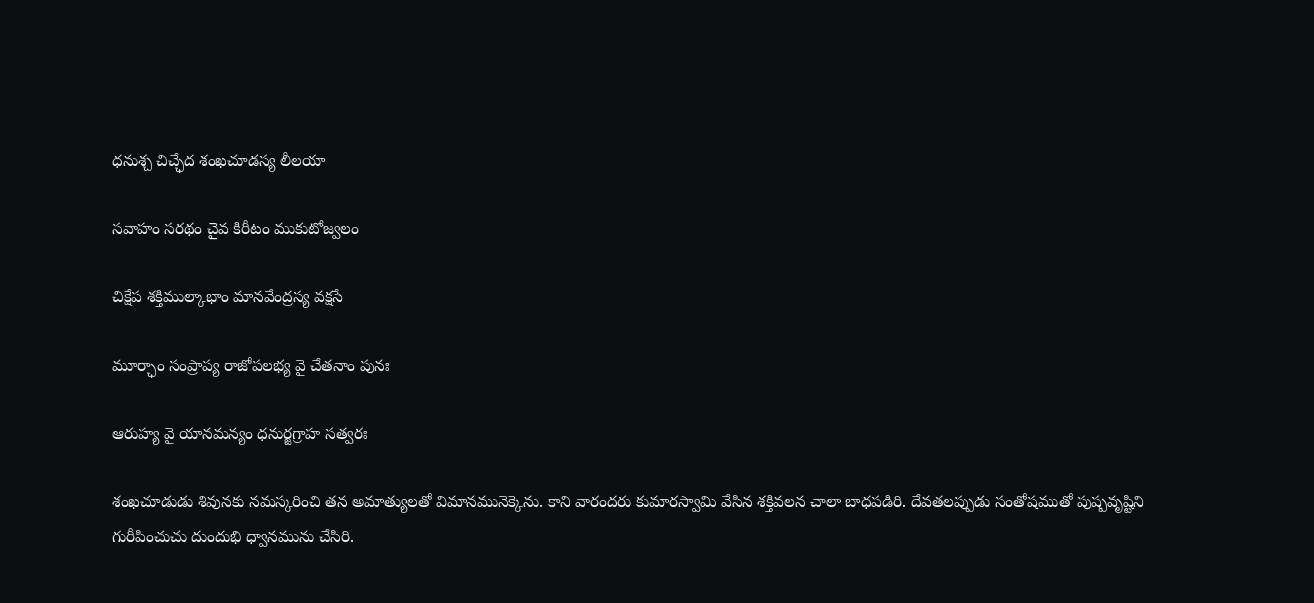ధనుశ్చ చిచ్ఛేద శంఖచూడస్య లీలయా

సవాహం సరథం చైవ కిరీటం ముకుటోజ్వలం

చిక్షేప శక్తిముల్కాభాం మానవేంద్రస్య వక్షసే

మూర్ఛాం సంప్రాప్య రాజోపలభ్య వై చేతనాం పునః

ఆరుహ్య వై యానమన్యం ధనుర్జగ్రాహ సత్వరః

శంఖచూడుడు శివునకు నమస్కరించి తన అమాత్యులతో విమానమునెక్కెను. కాని వారందరు కుమారస్వామి వేసిన శక్తివలన చాలా బాధపడిరి. దేవతలప్పుడు సంతోషముతో పుష్పవృష్టిని గురీపించుచు దుందుభి ధ్వానమును చేసిరి.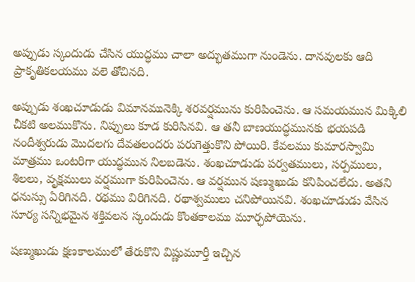అప్పుడు స్కందుడు చేసిన యుద్ధము చాలా అద్భుతముగా నుండెను. దానవులకు ఆది ప్రాకృతికలయము వలె తోచినది.

అప్పుడు శంఖచూడుడు విమానమునెక్కి శరవర్షమును కురిపించెను. ఆ సమయమున మిక్కిలి చీకటి అలముకొను. నిప్పులు కూడ కురిసినవి. ఆ తనీ బాణయుద్ధమునకు భయపడి నందీశ్వరుడు మొదలగు దేవతలందరు పరుగెత్తుకొని పోయిరి. కేవలము కుమారస్వామి మాత్రము ఒంటరిగా యుద్ధమున నిలబడెను. శంఖచూడుడు పర్వతములు, సర్పములు, శిలలు, వృక్షములు వర్షముగా కురిపించెను. ఆ వర్షమున షణ్ముఖుడు కనిపించలేదు. అతని ధనుస్సు ఏరిగినది. రథము విరిగినది. రథాశ్వములు చనిపోయినవి. శంఖచూడుడు వేసిన సూర్య సన్నిభమైన శక్తివలన స్కందుడు కొంతకాలము మూర్ఛపోయెను.

షణ్ముఖుడు క్షణకాలములో తేరుకొని విష్ణుమూర్తీ ఇచ్చిన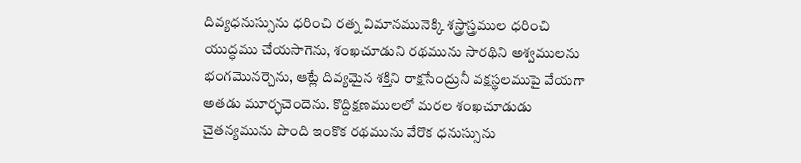దివ్యధనుస్సును ధరించి రత్న విమానమునెక్కి శస్త్రాస్త్రముల ధరించి యుద్ధము చేయసాగెను, శంఖచూడుని రథమును సారథిని అశ్వములను భంగమొనర్చెను, ఆట్లే దివ్యమైన శక్తిని రాక్షసేంద్రునీ వక్షస్థలముపై వేయగా అతడు మూర్ఛచెందెను. కొద్దిక్షణములలో మరల శంఖచూడుడు చైతన్యమును పొంది ఇంకొక రథమును వేరొక ధనుస్సును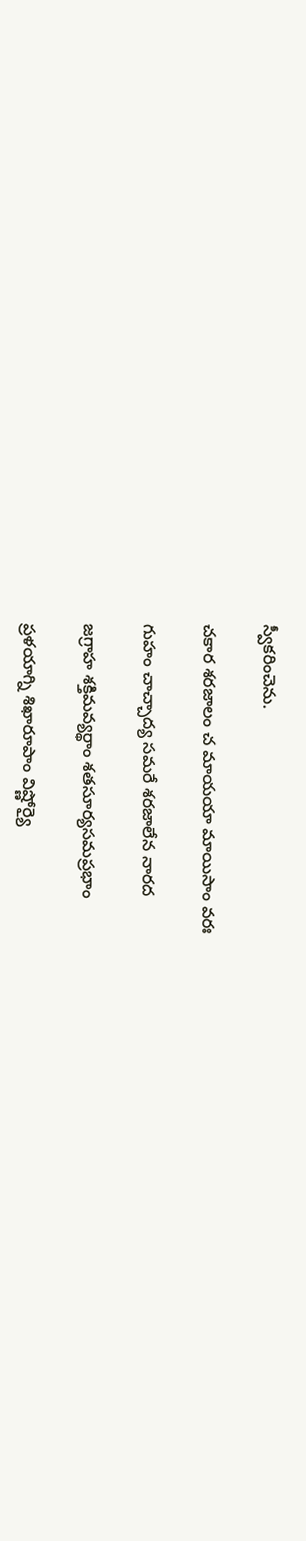స్వీకరించెను.

చకార శరజాలం చ మాయయా మాయిసాం వరః

గుహం చాచ్చాద్య సమరే శరజాలేన నారద

జగ్రాహ శక్తిమవ్యర్థాం శతసూర్యసమప్రభాం

ప్రళయాగ్ని శిఖారూపాం విష్ణోర్యై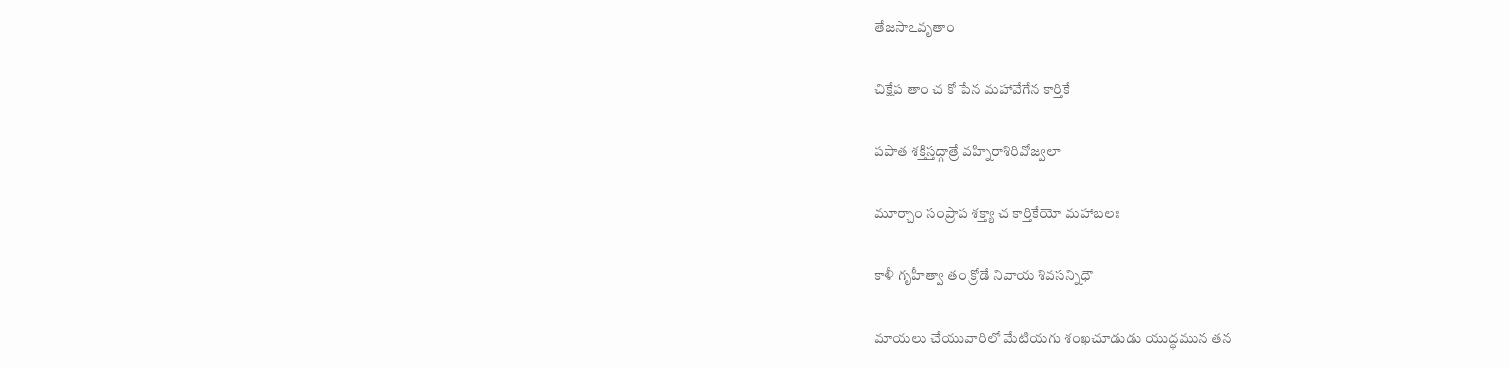తేజసాఽవృతాం

చిక్షేప తాం చ కో పేన మహావేగేన కార్తికే

పపాత శక్తిస్తద్గాత్రే వహ్నిరాశిరివోజ్వలా

మూర్చాం సంప్రాప శక్త్యా చ కార్తికేయో మహాబలః

కాళీ గృహీత్వా తం క్రోడే నివాయ శివసన్నిధౌ

మాయలు చేయువారిలో మేటియగు శంఖచూడుడు యుద్ధమున తన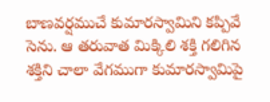బాణవర్షముచే కుమారస్వామిని కప్పివే సెను. ఆ తరువాత మిక్కిలి శక్తి గలిగిన శక్తిని చాలా వేగముగా కుమారస్వామిపై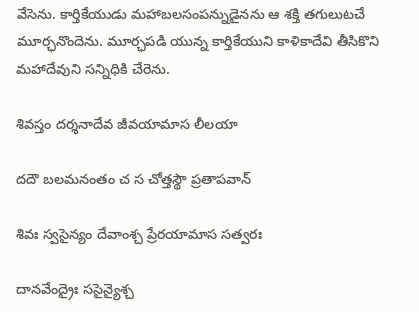వేసెను. కార్తికేయుడు మహాబలసంపన్నుడైనను ఆ శక్తి తగులుటచే మూర్ఛనొందెను. మూర్ఛపడి యున్న కార్తికేయుని కాళికాదేవి తీసికొని మహాదేవుని సన్నిధికి చేరెను.

శివస్తం దర్శనాదేవ జీవయామాస లీలయా

దదౌ బలమనంతం చ స చోత్తస్థౌ ప్రతాపవాన్

శివః స్వసైన్యం దేవాంశ్చ ప్రేరయామాస సత్వరః

దానవేంద్రైః ససైన్యైశ్చ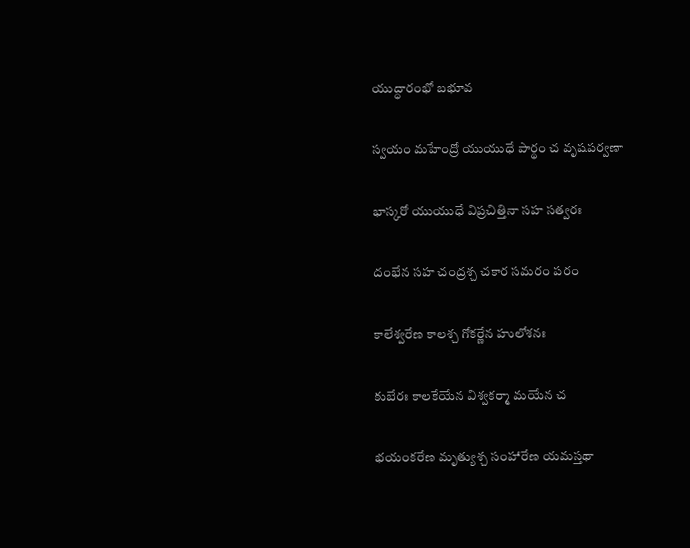యుద్ధారంభో బభూవ

స్వయం మహేంద్రో యుయుధే పార్థం చ వృషపర్వణా

భాస్కరో యుయుధే విప్రచిత్తినా సహ సత్వరః

దంభేన సహ చంద్రశ్చ చకార సమరం పరం

కాలేశ్వరేణ కాలశ్చ గోకర్ణేన హులోశనః

కుబేరః కాలకేయేన విశ్వకర్మా మయేన చ

భయంకరేణ మృత్యుశ్చ సంహారేణ యమస్తథా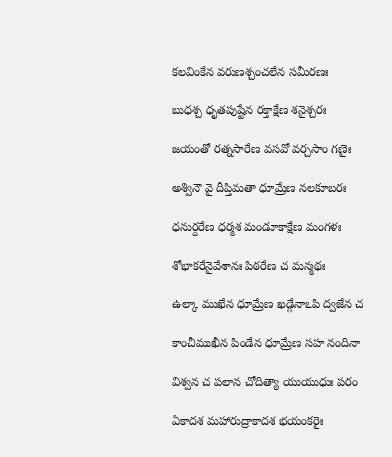కలవింకేన వరుణశ్చంచలేన సమీరణః

బుధశ్చ ధృతపుష్టేన రక్తాక్షేణ శనైశ్చరః

జయంతో రత్నసారేణ వసవో వర్చసాం గణైః

అశ్వినౌ వై దీప్తిమతా ధూమ్రేణ నలకూబరః

ధనుర్దరేణ ధర్మశ మండూకాక్షేణ మంగళః

శోభాకరేనైవేశానః పిఠరేణ చ మన్మథః

ఉల్కా ముఖేన ధూమ్రేణ ఖడ్గేనాఽపి ద్వజేన చ

కాంచీముఖీన పిండేన ధూమ్రేణ సహ నందినా

విశ్వన చ పలాన చోదిత్యా యుయుధుః పరం

ఏకాదశ మహారుద్రాకాదశ భయంకరైః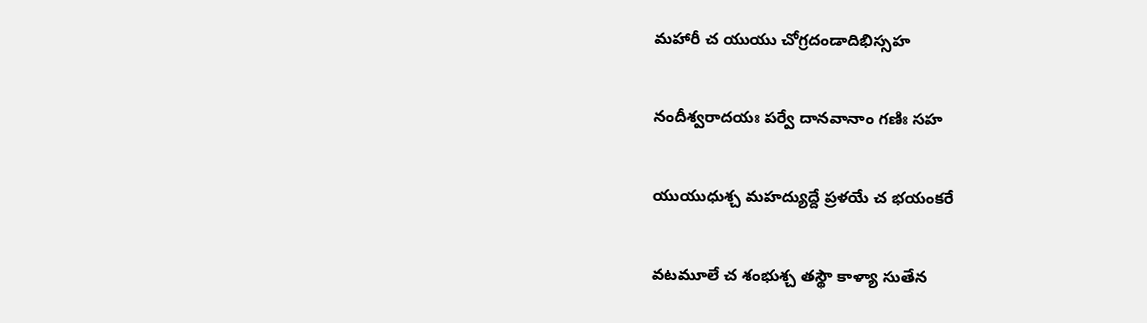మహారీ చ యుయు చోగ్రదండాదిభిస్సహ

నందీశ్వరాదయః పర్వే దానవానాం గణిః సహ

యుయుధుశ్చ మహద్యుద్దే ప్రళయే చ భయంకరే

వటమూలే చ శంభుశ్చ తస్థౌ కాళ్యా సుతేన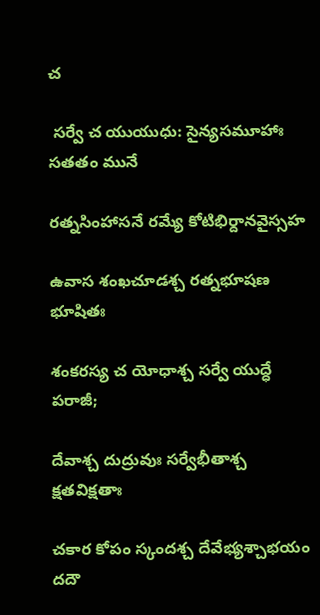చ

 సర్వే చ యుయుధు: సైన్యసమూహాః సతతం మునే

రత్నసింహాసనే రమ్యే కోటిభిర్దానవైస్సహ

ఉవాస శంఖచూడశ్చ రత్నభూషణ భూషితః

శంకరస్య చ యోధాశ్చ సర్వే యుద్ధే పరాజీ;

దేవాశ్చ దుద్రువుః సర్వేభీతాశ్చ క్షతవిక్షతాః

చకార కోపం స్కందశ్చ దేవేభ్యశ్చాభయం దదౌ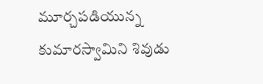మూర్చపడియున్న కుమారస్వామిని శివుడు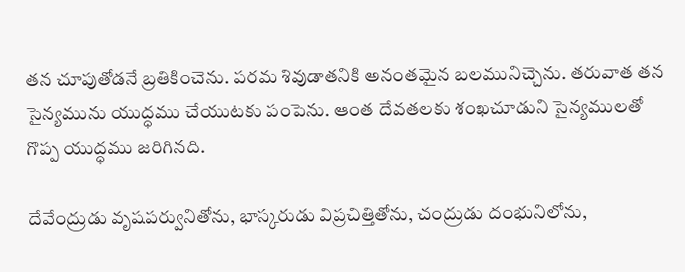తన చూపుతోడనే బ్రతికించెను. పరమ శివుడాతనికి అనంతమైన బలమునిచ్చెను. తరువాత తన సైన్యమును యుద్ధము చేయుటకు పంపెను. ఆంత దేవతలకు శంఖచూడుని సైన్యములతో గొప్ప యుద్ధము జరిగినది.

దేవేంద్రుడు వృషపర్వునితోను, భాస్కరుడు విప్రచిత్తితోను, చంద్రుడు దంభునిలోను,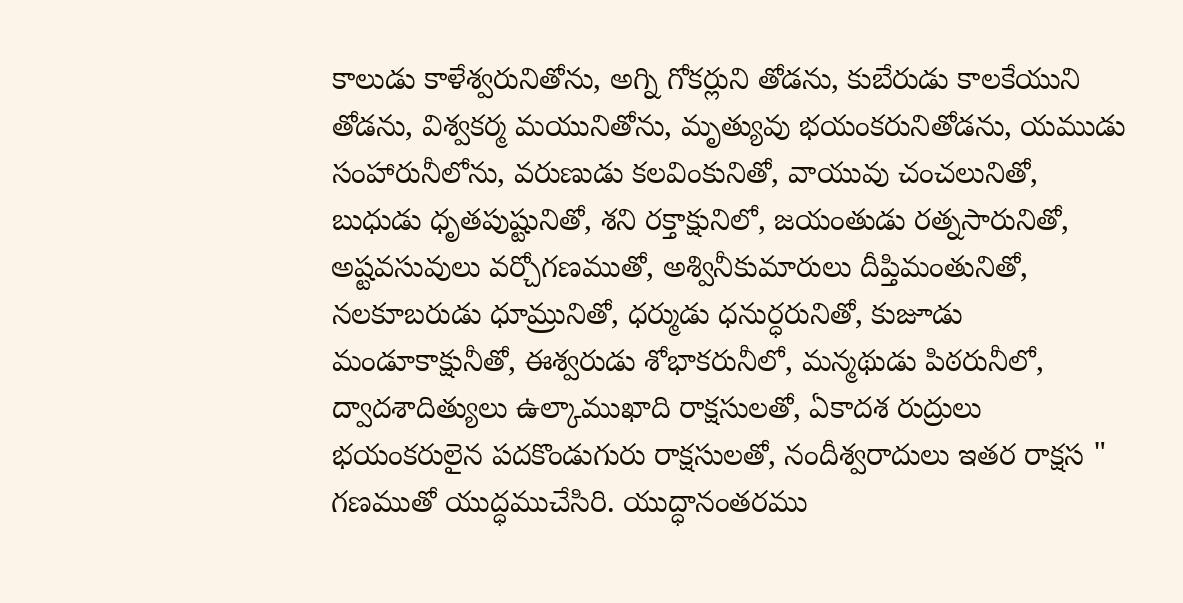కాలుడు కాళేశ్వరునితోను, అగ్ని గోకర్లుని తోడను, కుబేరుడు కాలకేయుని తోడను, విశ్వకర్మ మయునితోను, మృత్యువు భయంకరునితోడను, యముడు సంహారునీలోను, వరుణుడు కలవింకునితో, వాయువు చంచలునితో, బుధుడు ధృతపుష్టునితో, శని రక్తాక్షునిలో, జయంతుడు రత్నసారునితో, అష్టవసువులు వర్చోగణముతో, అశ్వినీకుమారులు దీప్తిమంతునితో, నలకూబరుడు ధూమ్రునితో, ధర్ముడు ధనుర్ధరునితో, కుజూడు మండూకాక్షునీతో, ఈశ్వరుడు శోభాకరునీలో, మన్మథుడు పిఠరునీలో, ద్వాదశాదిత్యులు ఉల్కాముఖాది రాక్షసులతో, ఏకాదశ రుద్రులు భయంకరులైన పదకొండుగురు రాక్షసులతో, నందీశ్వరాదులు ఇతర రాక్షస " గణముతో యుద్ధముచేసిరి. యుద్ధానంతరము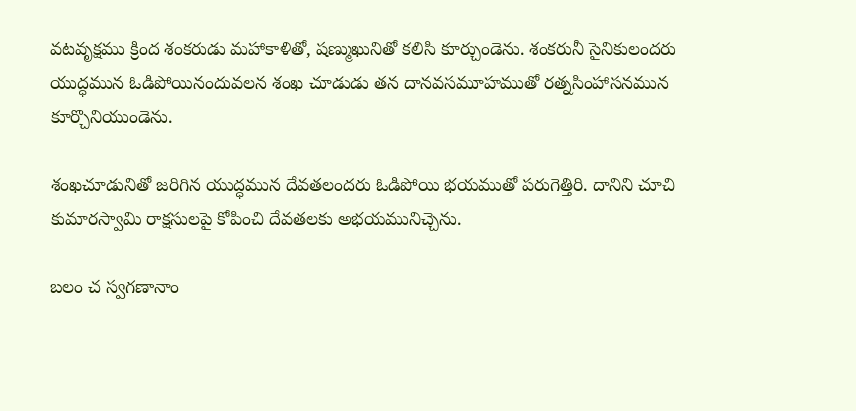వటవృక్షము క్రింద శంకరుడు మహాకాళితో, షణ్ముఖునితో కలిసి కూర్చుండెను. శంకరునీ సైనికులందరు యుద్ధమున ఓడిపోయినందువలన శంఖ చూడుడు తన దానవసమూహముతో రత్నసింహాసనమున కూర్చొనియుండెను.

శంఖచూడునితో జరిగిన యుద్ధమున దేవతలందరు ఓడిపోయి భయముతో పరుగెత్తిరి. దానిని చూచి కుమారస్వామి రాక్షసులపై కోపించి దేవతలకు అభయమునిచ్చెను.

బలం చ స్వగణానాం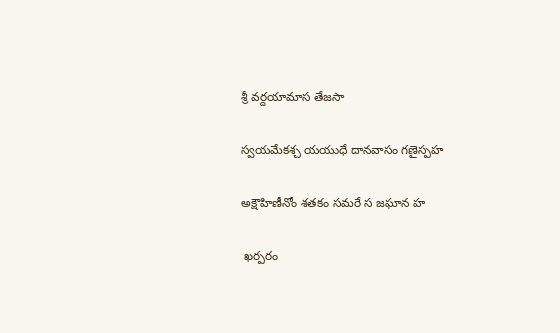శ్రీ వర్దయామాస తేజసా

స్వయమేకశ్చ యయుధే దానవాసం గణైస్పహ

అక్షౌహిణీనోం శతకం సమరే స జఘాన హ

 ఖర్పరం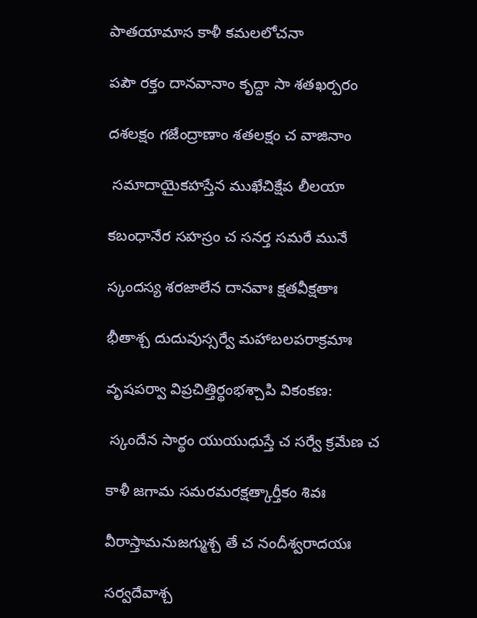పాతయామాస కాళీ కమలలోచనా

పపౌ రక్తం దానవానాం కృద్దా సా శతఖర్పరం

దశలక్షం గజేంద్రాణాం శతలక్షం చ వాజినాం

 సమాదాయైకహస్తేన ముఖేచిక్షేప లీలయా

కబంధానేర సహస్రం చ సనర్త సమరే మునే

స్కందస్య శరజాలేన దానవాః క్షతవీక్షతాః

భీతాశ్చ దుదువుస్సర్వే మహాబలపరాక్రమాః

వృషపర్వా విప్రచిత్తిర్థంభశ్చాపి వికంకణ:

 స్కందేన సార్థం యుయుధుస్తే చ సర్వే క్రమేణ చ

కాళీ జగామ సమరమరక్షత్కార్తీకం శివః

వీరాస్తామనుజగ్ముశ్చ తే చ నందీశ్వరాదయః

సర్వదేవాశ్చ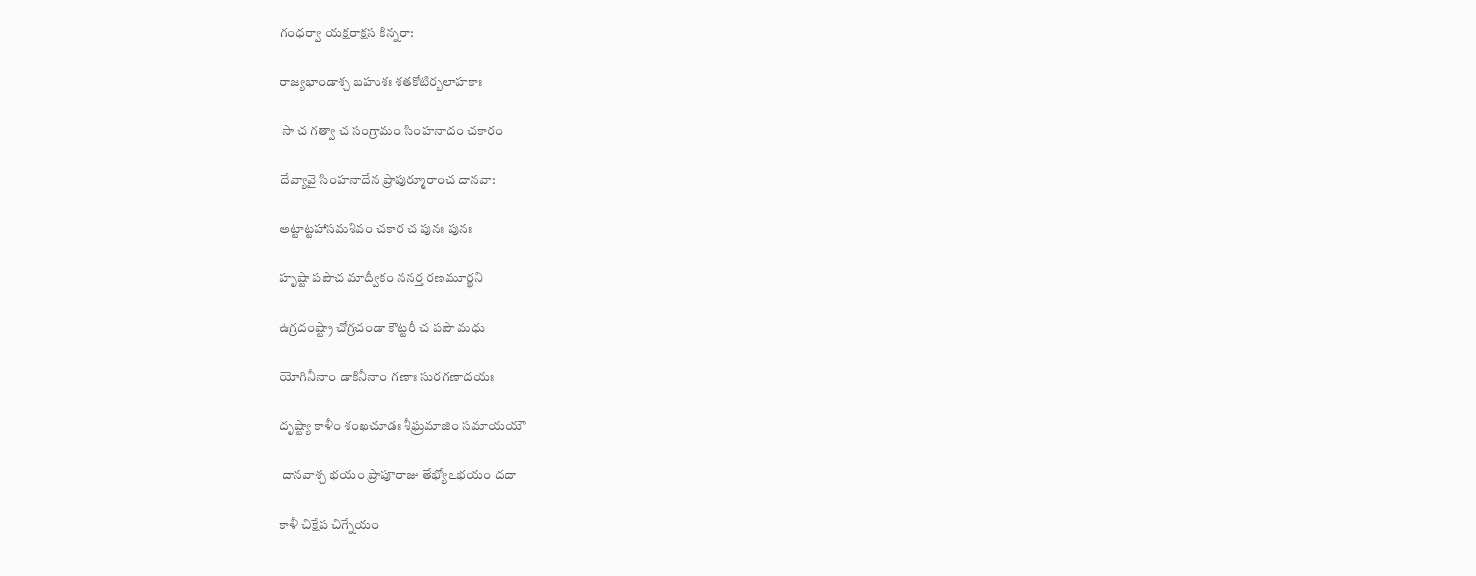గంధర్వా యక్షరాక్షస కిన్నరా:

రాజ్యభాండాశ్చ బహుశః శతకోటిర్బలాహకాః

 సా చ గత్వా చ సంగ్రామం సింహనాదం చకారం

దేవ్యావై సింహనాదేన ప్రాపుర్మూరాంచ దానవా:

అట్టాట్టహాసమశివం చకార చ పునః పునః

హృష్టా పపౌచ మాద్వీకం ననర్త రణమూర్ఖని

ఉగ్రదంష్ట్రా చోగ్రచండా కౌట్టరీ చ పపౌ మధు

యోగినీనాం డాకినీనాం గణాః సురగణాదయః

దృష్ట్యా కాళీం శంఖచూడః శీఘ్రమాజిం సమాయయౌ

 దానవాశ్చ భయం ప్రాపూరాజు తేభ్యోఽభయం దదా

కాళీ చిక్షేప చిగ్నేయం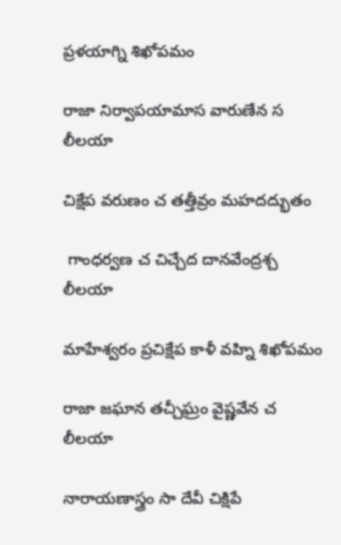ప్రళయాగ్ని శిఖోపమం

రాజా నిర్వాపయామాస వారుణేన స లీలయా

చిక్షేప వరుణం చ తత్తీవ్రం మహదద్భుతం

 గాంధర్వణ చ చిచ్చేద దానవేంద్రశ్చ లీలయా

మాహేశ్వరం ప్రచిక్షేప కాళీ వహ్ని శిఖోపమం

రాజా జఘాన తచ్చీఘ్రం వైష్ణవేన చ లీలయా

నారాయణాస్త్రం సా దేవీ చిక్షిపే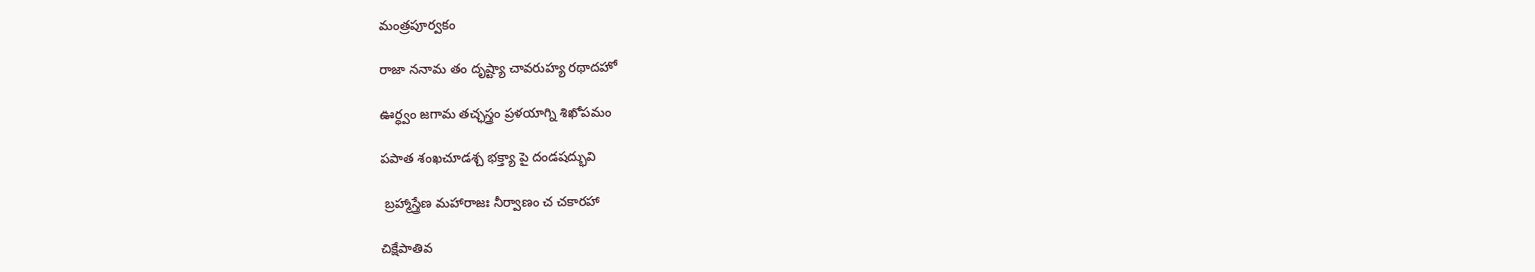మంత్రపూర్వకం

రాజా ననామ తం దృష్ట్యా చావరుహ్య రథాదహో

ఊర్ధ్వం జగామ తచ్ఛస్త్రం ప్రళయాగ్ని శిఖోపమం

పపాత శంఖచూడశ్చ భక్త్యా పై దండషద్భువి

 బ్రహ్మాస్త్రేణ మహారాజః నీర్వాణం చ చకారహా

చిక్షేపాతివ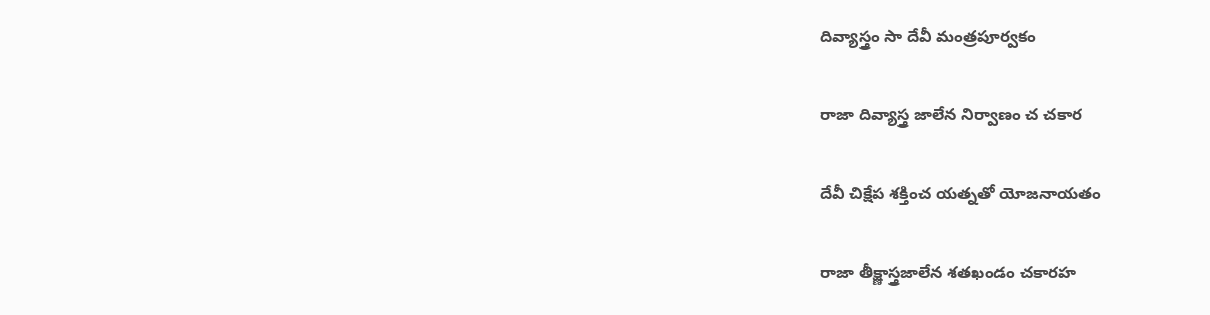దివ్యాస్త్రం సా దేవీ మంత్రపూర్వకం

రాజా దివ్యాస్త్ర జాలేన నిర్వాణం చ చకార

దేవీ చిక్షేప శక్తించ యత్నతో యోజనాయతం

రాజా తీక్ష్ణాస్త్రజాలేన శతఖండం చకారహ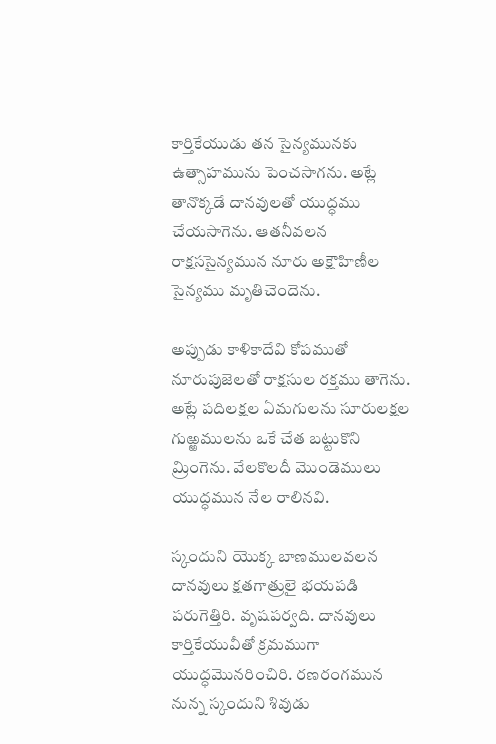కార్తికేయుడు తన సైన్యమునకు ఉత్సాహమును పెంచసాగను. అట్లే తానొక్కడే దానవులతో యుద్ధము చేయసాగెను. ఆతనీవలన రాక్షససైన్యమున నూరు అక్షౌహిణీల సైన్యము మృతిచెందెను.

అప్పుడు కాళికాదేవి కోపముతో నూరుపుజెలతో రాక్షసుల రక్తము తాగెను. అట్లే పదిలక్షల ఏమగులను సూరులక్షల గుఱ్ఱములను ఒకే చేత బట్టుకొని మ్రింగెను. వేలకొలదీ మొండెములు యుద్ధమున నేల రాలినవి.

స్కందుని యొక్క బాణములవలన దానవులు క్షతగాత్రులై భయపడి పరుగెత్తిరి. వృషపర్వది. దానవులు కార్తికేయువీతో క్రమముగా యుద్ధమొనరించిరి. రణరంగమున నున్న స్కందుని శివుడు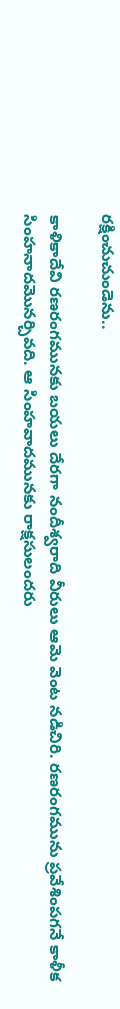రక్షించుచుండెను..

కాళికాదేవి రణరంగమునకు బయలు దేరగా నందీశ్వరాది వీరులు ఆమె వెంట నడిచిరి. రణరంగమును ప్రవేశింపగనే కాళీక సింహనాదమొనర్చివది. ఆ సింహవాదమునకు రాక్షసులందరు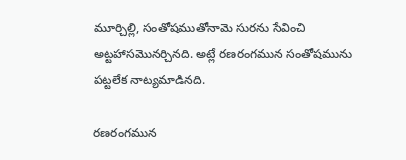మూర్చిల్లి, సంతోషముతోనామె సురను సేవించి అట్టహాసమొనర్చినది. అట్లే రణరంగమున సంతోషమును పట్టలేక నాట్యమాడినది.

రణరంగమున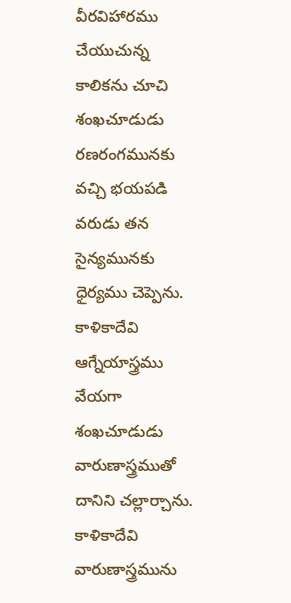వీరవిహారము చేయుచున్న కాలికను చూచి శంఖచూడుడు రణరంగమునకు వచ్చి భయపడి వరుడు తన సైన్యమునకు ధైర్యము చెప్పెను. కాళికాదేవి ఆగ్నేయాస్త్రము వేయగా శంఖచూడుడు వారుణాస్త్రముతో దానిని చల్లార్చాను. కాళికాదేవి వారుణాస్త్రమును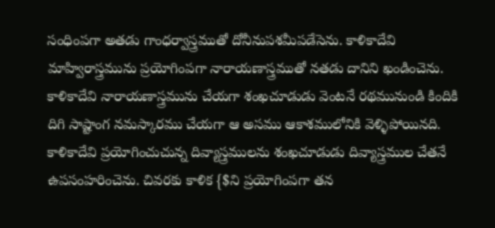సంధింపగా అతడు గాంధర్వాస్త్రముతో దోనీనుపశమీపడేసెను. కాళికాదేవి మాహ్విరాస్త్రమును ప్రయోగింపగా నారాయణాస్త్రముతో నతడు దానిని ఖండించెను. కాళికాదేవి నారాయణాస్త్రమును చేయగా శంఖచూడుడు వెంటనే రథమునుండి కిందికి దిగి సాష్టాంగ నమస్కారము చేయగా ఆ అసము ఆకాశములోనికి వెళ్ళిపోయినది. కాళికాదేవి ప్రయోగించుచున్న దివ్యాస్త్రములను శంఖచూడుడు దివ్యాస్త్రముల చేతనే ఉపసంహరించెను. చివరకు కాళిక {$ని ప్రయోగింపగా తన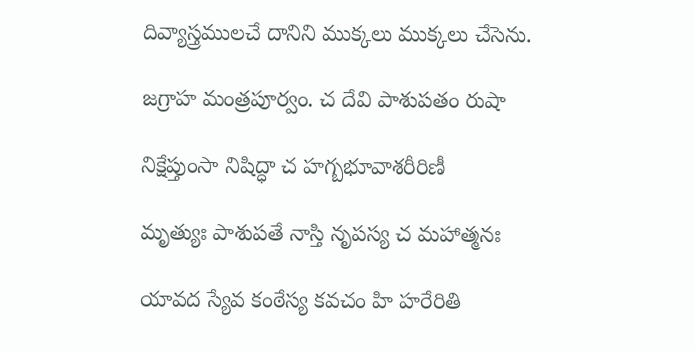దివ్యాస్త్రములచే దానిని ముక్కలు ముక్కలు చేసెను.

జగ్రాహ మంత్రపూర్వం. చ దేవి పాశుపతం రుషా

నిక్షేప్తుంసా నిషిద్ధా చ హగ్బభూవాశరీరిణీ

మృత్యుః పాశుపతే నాస్తి నృపస్య చ మహాత్మనః

యావద స్యేవ కంఠేస్య కవచం హి హరేరితి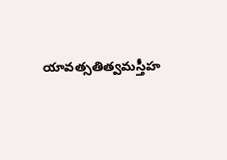యావత్సతిత్వమస్తీహ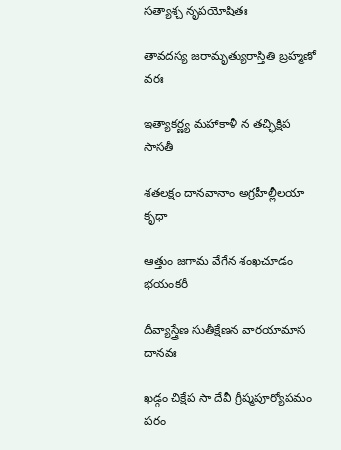సత్యాశ్చ నృపయోషితః

తావదస్య జరామృత్యురాస్తితి బ్రహ్మణో వరః

ఇత్యాకర్ణ్య మహాకాళీ న తచ్ఛిక్షిప సాసతీ

శతలక్షం దానవానాం అగ్రహీల్లీలయా కృధా

ఆత్తుం జగామ వేగేన శంఖచూడం భయంకరీ

దీవ్యాస్త్రేణ సుతీక్షేణన వారయామాస దానవః

ఖడ్గం చిక్షేప సా దేవీ గ్రీష్మపూర్యోపమం పరం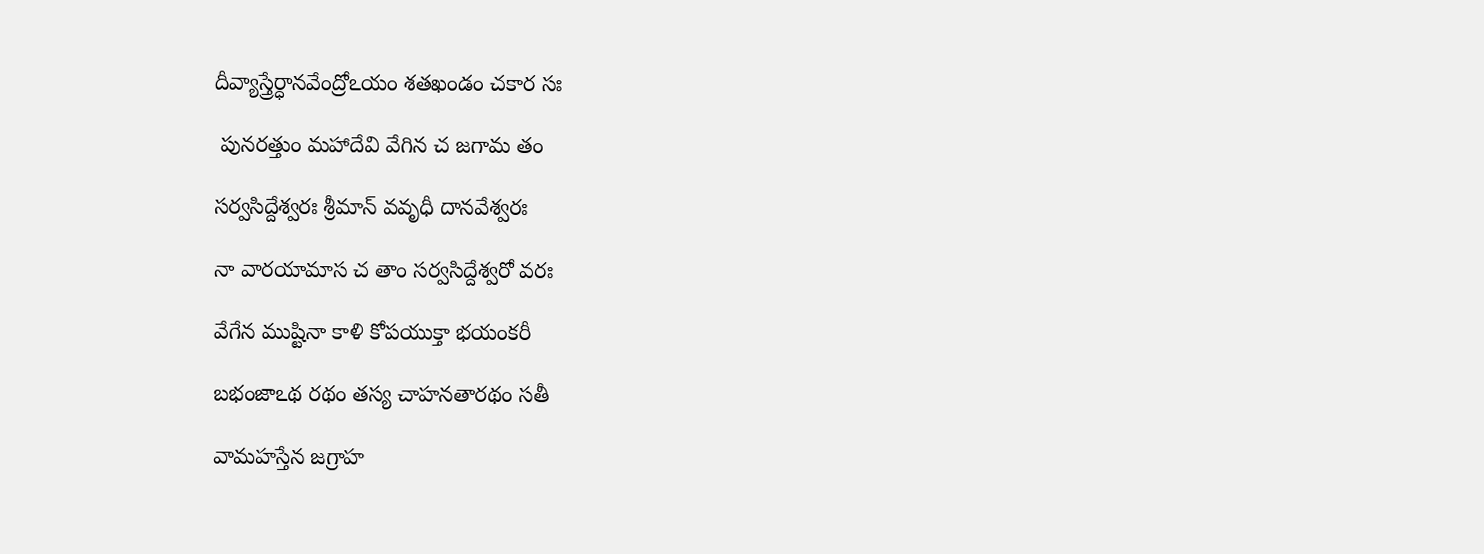దీవ్యాస్త్రేర్ధానవేంద్రోఽయం శతఖండం చకార సః

 పునరత్తుం మహాదేవి వేగిన చ జగామ తం

సర్వసిద్దేశ్వరః శ్రీమాన్ వవృధీ దానవేశ్వరః

నా వారయామాస చ తాం సర్వసిద్దేశ్వరో వరః

వేగేన ముష్టినా కాళి కోపయుక్తా భయంకరీ

బభంజాఽథ రథం తస్య చాహనతారథం సతీ

వామహస్తేన జగ్రాహ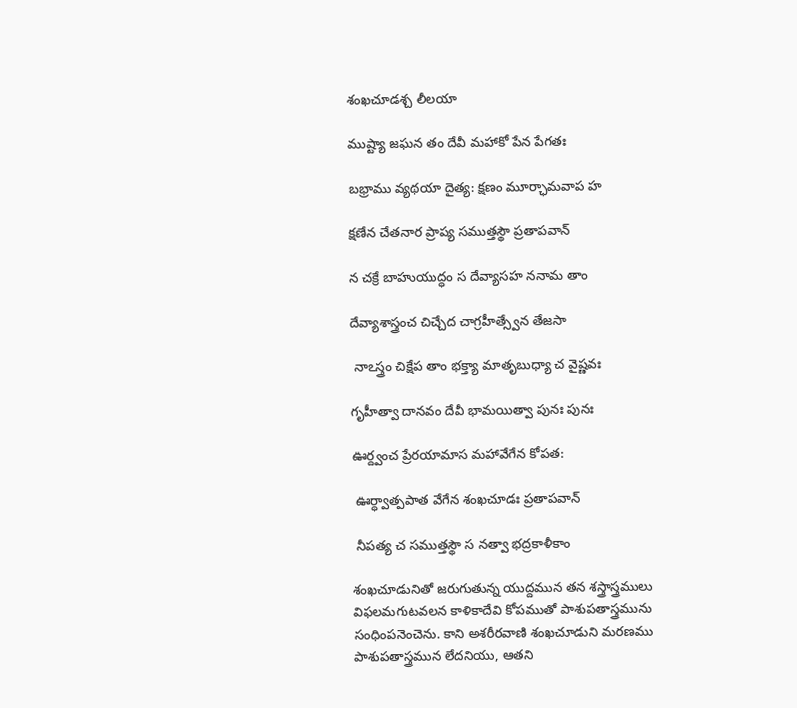శంఖచూడశ్చ లీలయా

ముష్ట్యా జఘన తం దేవీ మహాకో పేన పేగతః

బభ్రాము వ్యథయా దైత్య: క్షణం మూర్ఛామవాప హ

క్షణేన చేతనార ప్రాప్య సముత్తస్థౌ ప్రతాపవాన్

న చక్రే బాహుయుద్ధం స దేవ్యాసహ ననామ తాం

దేవ్యాశాస్త్రంచ చిచ్చేద చాగ్రహీత్స్వేన తేజసా

 నాఽస్త్రం చిక్షేప తాం భక్త్యా మాతృబుధ్యా చ వైష్ణవః

గృహీత్వా దానవం దేవీ భామయిత్వా పునః పునః

ఊర్ద్వంచ ప్రేరయామాస మహావేగేన కోపత:

 ఊర్ధ్వాత్పపాత వేగేన శంఖచూడః ప్రతాపవాన్

 నీపత్య చ సముత్తస్థౌ స నత్వా భద్రకాళీకాం

శంఖచూడునితో జరుగుతున్న యుద్దమున తన శస్త్రాస్త్రములు విఫలమగుటవలన కాళికాదేవి కోపముతో పాశుపతాస్త్రమును సంధింపనెంచెను. కాని అశరీరవాణి శంఖచూడుని మరణము పాశుపతాస్త్రమున లేదనియు, ఆతని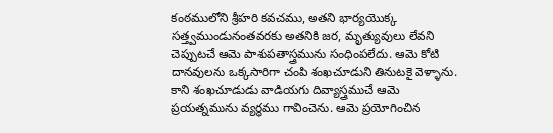కంఠములోని శ్రీహరి కవచము, అతని భార్యయొక్క సత్త్వముండునంతవరకు అతనికి జర, మృత్యువులు లేవని చెప్పుటచే ఆమె పాశుపతాస్త్రమును సంధింపలేదు. ఆమె కోటి దానవులను ఒక్కసారిగా చంపి శంఖచూడుని తినుటకై వెళ్ళాను. కాని శంఖచూడుడు వాడియగు దివ్యాస్త్రముచే ఆమె ప్రయత్నమును వ్యర్థము గావించెను. ఆమె ప్రయోగించిన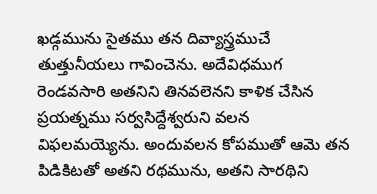ఖడ్గమును సైతము తన దివ్యాస్త్రముచే తుత్తునీయలు గావించెను. అదేవిధముగ రెండవసారి అతనిని తినవలెనని కాళిక చేసిన ప్రయత్నము సర్వసిద్దేశ్వరుని వలన విఫలమయ్యెను. అందువలన కోపముతో ఆమె తన పిడికిటతో అతని రథమును, అతని సారథిని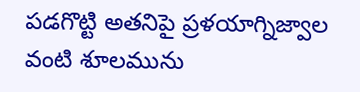పడగొట్టి అతనిపై ప్రళయాగ్నిజ్వాల వంటి శూలమును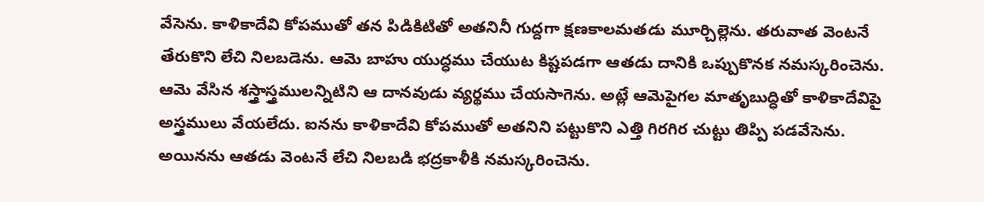వేసెను. కాళికాదేవి కోపముతో తన పిడికిటితో అతనినీ గుద్దగా క్షణకాలమతడు మూర్చిల్లెను. తరువాత వెంటనే తేరుకొని లేచి నిలబడెను. ఆమె బాహు యుద్ధము చేయుట కిష్టపడగా ఆతడు దానికి ఒప్పుకొనక నమస్కరించెను. ఆమె వేసిన శస్త్రాస్త్రములన్నిటిని ఆ దానవుడు వ్యర్థము చేయసాగెను. అట్లే ఆమెపైగల మాతృబుద్ధితో కాళికాదేవిపై అస్త్రములు వేయలేదు. ఐనను కాళికాదేవి కోపముతో అతనిని పట్టుకొని ఎత్తి గిరగిర చుట్టు తిప్పి పడవేసెను. అయినను ఆతడు వెంటనే లేచి నిలబడి భద్రకాళీకి నమస్కరించెను.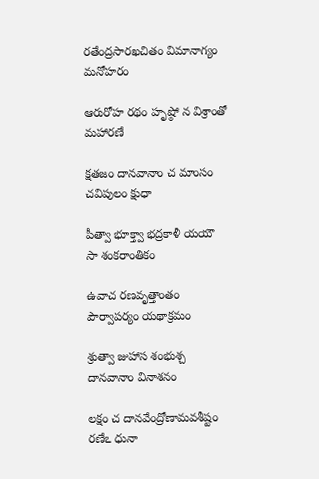రతేంద్రసారఖచితం విమానాగ్యం మనోహరం

ఆరురోహ రథం హృష్ఠో న విశ్రాంతో మహారణే

క్షతజం దానవానాం చ మాంసం చవిపులం క్షుధా

పీత్వా భూక్త్వా భద్రకాళీ యయౌ సా శంకరాంతికం

ఉవాచ రణవృత్తాంతం పౌర్వాపర్యం యథాక్రమం

శ్రుత్వా జుహాస శంభుశ్చ దానవానాం వినాశనం

లక్షం చ దానవేంద్రోణామవశీష్టం రణేఽ ధునా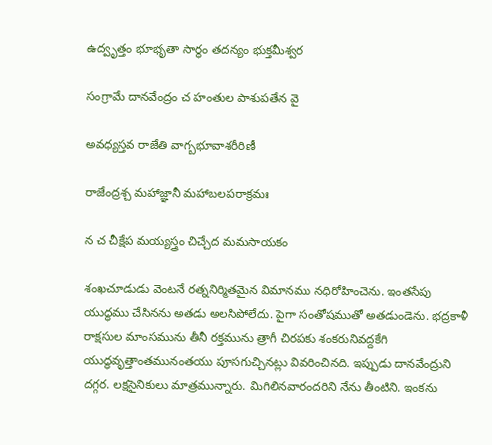ఉద్వృత్తం భూభృతా సార్థం తదన్యం భుక్తమీశ్వర

సంగ్రామే దానవేంద్రం చ హంతుల పాశుపతేన వై

అవధ్యస్తవ రాజేతి వాగ్బభూవాశరీరిణీ

రాజేంద్రశ్చ మహాజ్ఞానీ మహాబలపరాక్రమః

న చ చీక్షేప మయ్యస్త్రం చిచ్చేద మమసాయకం

శంఖచూడుడు వెంటనే రత్ననిర్మితమైన విమానము నధిరోహించెను. ఇంతసేపు యుద్ధము చేసినను అతడు అలసిపోలేదు. పైగా సంతోషముతో అతడుండెను. భద్రకాళీ రాక్షసుల మాంసమును తీనీ రక్తమును త్రాగీ చిరపకు శంకరునివద్దకేగి యుద్ధవృత్తాంతమునంతయు పూసగుచ్చినట్లు వివరించినది. ఇప్పుడు దానవేంద్రుని దగ్గర. లక్షసైనికులు మాత్రమున్నారు. మిగిలినవారందరిని నేను తీంటిని. ఇంకను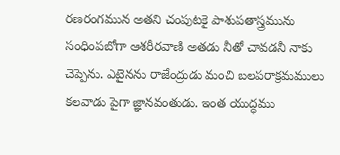రణరంగమున అతని చంపుటకై పాశుపతాస్త్రమును సంధింపబోగా ఆశరీరవాణి అతడు నీతో చావడనీ నాకు చెప్పెను. ఎటైనను రాజేంద్రుడు మంచి బలపరాక్రమములు కలవాడు పైగా జ్ఞానవంతుడు. ఇంత యుద్ధము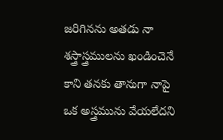జరిగినను అతడు నా శస్త్రాస్త్రములను ఖండించెనే కాని తనకు తానుగా నాపై ఒక అస్త్రమును వేయలేదని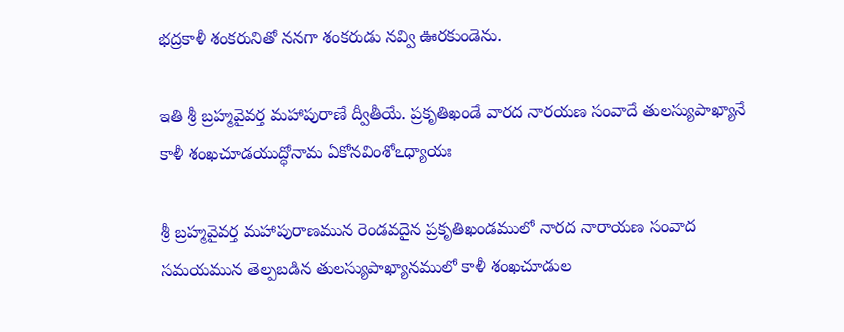భద్రకాళీ శంకరునితో ననగా శంకరుడు నవ్వి ఊరకుండెను.

ఇతి శ్రీ బ్రహ్మవైవర్త మహాపురాణే ద్వీతీయే. ప్రకృతిఖండే వారద నారయణ సంవాదే తులస్యుపాఖ్యానే కాళీ శంఖచూడయుద్ధోనామ ఏకోనవింశోఽధ్యాయః

శ్రీ బ్రహ్మవైవర్త మహాపురాణమున రెండవదైన ప్రకృతిఖండములో నారద నారాయణ సంవాద సమయమున తెల్పబడిన తులస్యుపాఖ్యానములో కాళీ శంఖచూడుల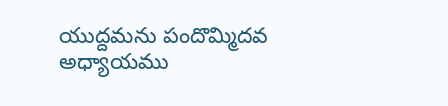యుద్దమను పందొమ్మిదవ అధ్యాయము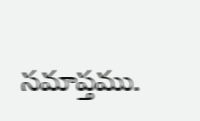సమాప్తము.